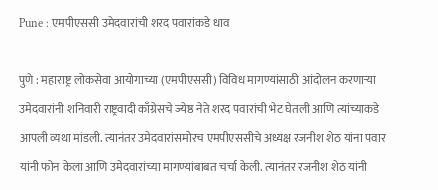Pune : एमपीएससी उमेदवारांची शरद पवारांकडे धाव

पुणे : महाराष्ट्र लोकसेवा आयोगाच्या (एमपीएससी) विविध मागण्यांसाठी आंदोलन करणाऱ्या उमेदवारांनी शनिवारी राष्ट्रवादी काँग्रेसचे ज्येष्ठ नेते शरद पवारांची भेट घेतली आणि त्यांच्याकडे आपली व्यथा मांडली. त्यानंतर उमेदवारांसमोरच एमपीएससीचे अध्यक्ष रजनीश शेठ यांना पवार यांनी फोन केला आणि उमेदवारांच्या मागण्यांबाबत चर्चा केली. त्यानंतर रजनीश शेठ यांनी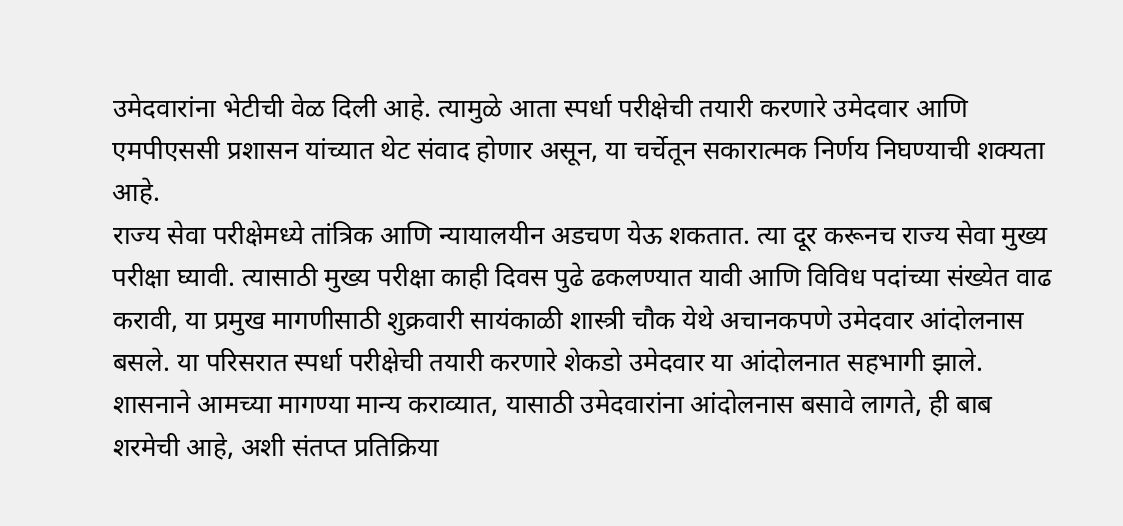उमेदवारांना भेटीची वेळ दिली आहे. त्यामुळे आता स्पर्धा परीक्षेची तयारी करणारे उमेदवार आणि एमपीएससी प्रशासन यांच्यात थेट संवाद होणार असून, या चर्चेतून सकारात्मक निर्णय निघण्याची शक्यता आहे.
राज्य सेवा परीक्षेमध्ये तांत्रिक आणि न्यायालयीन अडचण येऊ शकतात. त्या दूर करूनच राज्य सेवा मुख्य परीक्षा घ्यावी. त्यासाठी मुख्य परीक्षा काही दिवस पुढे ढकलण्यात यावी आणि विविध पदांच्या संख्येत वाढ करावी, या प्रमुख मागणीसाठी शुक्रवारी सायंकाळी शास्त्री चौक येथे अचानकपणे उमेदवार आंदोलनास बसले. या परिसरात स्पर्धा परीक्षेची तयारी करणारे शेकडो उमेदवार या आंदोलनात सहभागी झाले. शासनाने आमच्या मागण्या मान्य कराव्यात, यासाठी उमेदवारांना आंदोलनास बसावे लागते, ही बाब शरमेची आहे, अशी संतप्त प्रतिक्रिया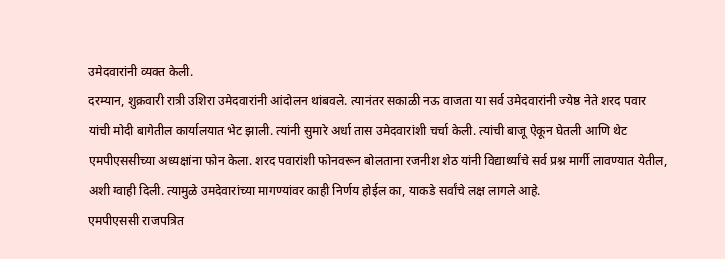उमेदवारांनी व्यक्त केली.
दरम्यान, शुक्रवारी रात्री उशिरा उमेदवारांनी आंदोलन थांबवले. त्यानंतर सकाळी नऊ वाजता या सर्व उमेदवारांनी ज्येष्ठ नेते शरद पवार यांची मोदी बागेतील कार्यालयात भेट झाली. त्यांनी सुमारे अर्धा तास उमेदवारांशी चर्चा केली. त्यांची बाजू ऐकून घेतली आणि थेट एमपीएससीच्या अध्यक्षांना फोन केला. शरद पवारांशी फोनवरून बोलताना रजनीश शेठ यांनी विद्यार्थ्यांचे सर्व प्रश्न मार्गी लावण्यात येतील, अशी ग्वाही दिली. त्यामुळे उमदेवारांच्या मागण्यांवर काही निर्णय होईल का, याकडे सर्वांचे लक्ष लागले आहे.
एमपीएससी राजपत्रित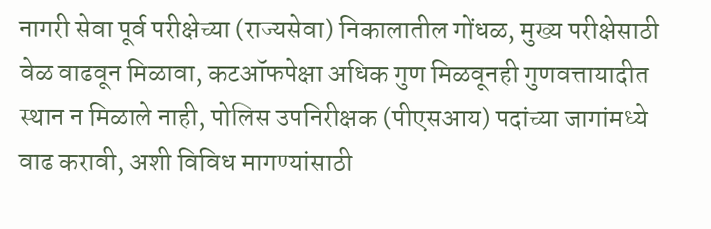नागरी सेवा पूर्व परीक्षेच्या (राज्यसेवा) निकालातील गोंधळ, मुख्य परीक्षेसाठी वेळ वाढवून मिळावा, कटऑफपेक्षा अधिक गुण मिळवूनही गुणवत्तायादीत स्थान न मिळाले नाही, पोलिस उपनिरीक्षक (पीएसआय) पदांच्या जागांमध्ये वाढ करावी, अशी विविध मागण्यांसाठी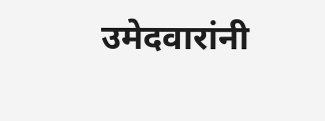उमेदवारांनी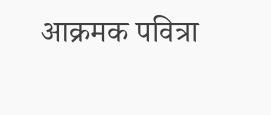आक्रमक पवित्रा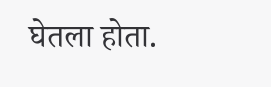घेतला होता.